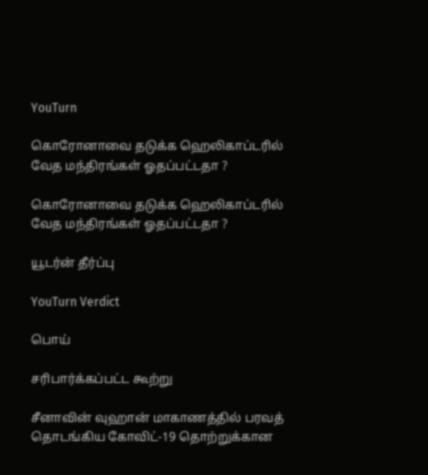YouTurn

கொரோனாவை தடுக்க ஹெலிகாப்டரில் வேத மந்திரங்கள் ஓதப்பட்டதா ?

கொரோனாவை தடுக்க ஹெலிகாப்டரில் வேத மந்திரங்கள் ஓதப்பட்டதா ?

யூடர்ன் தீர்ப்பு

YouTurn Verdict

பொய்

சரிபார்க்கப்பட்ட கூற்று

சீனாவின் வுஹான் மாகாணத்தில் பரவத் தொடங்கிய கோவிட்-19 தொற்றுக்கான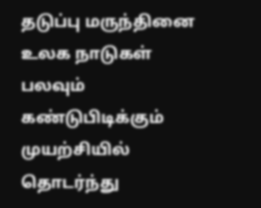தடுப்பு மருந்தினை உலக நாடுகள் பலவும் கண்டுபிடிக்கும் முயற்சியில் தொடர்ந்து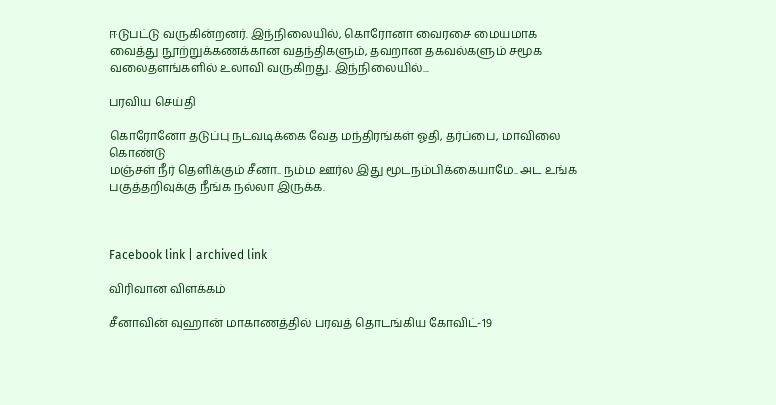ஈடுபட்டு வருகின்றனர். இந்நிலையில், கொரோனா வைரசை மையமாக வைத்து நூற்றுக்கணக்கான வதந்திகளும், தவறான தகவல்களும் சமூக வலைதளங்களில் உலாவி வருகிறது. இந்நிலையில்...

பரவிய செய்தி

கொரோனோ தடுப்பு நடவடிக்கை வேத மந்திரங்கள் ஓதி, தர்ப்பை, மாவிலை கொண்டு
மஞ்சள் நீர் தெளிக்கும் சீனா.. நம்ம ஊர்ல இது மூடநம்பிக்கையாமே.. அட உங்க பகுத்தறிவுக்கு நீங்க நல்லா இருக்க.



Facebook link | archived link

விரிவான விளக்கம்

சீனாவின் வுஹான் மாகாணத்தில் பரவத் தொடங்கிய கோவிட்-19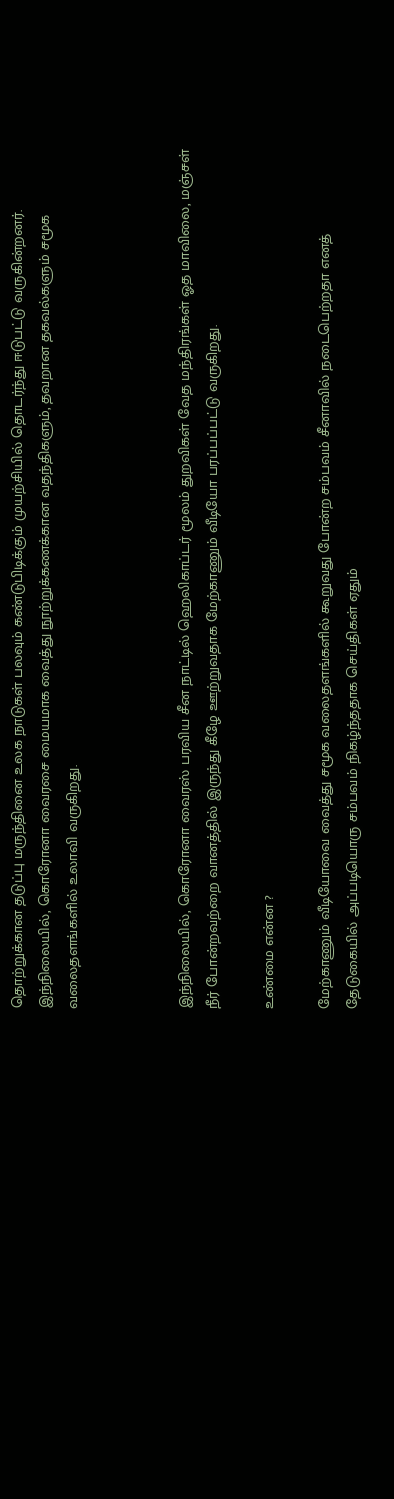தொற்றுக்கான தடுப்பு மருந்தினை உலக நாடுகள் பலவும் கண்டுபிடிக்கும் முயற்சியில் தொடர்ந்து ஈடுபட்டு வருகின்றனர். இந்நிலையில், கொரோனா வைரசை மையமாக வைத்து நூற்றுக்கணக்கான வதந்திகளும், தவறான தகவல்களும் சமூக வலைதளங்களில் உலாவி வருகிறது.



இந்நிலையில், கொரோனா வைரஸ் பரவிய சீன நாட்டில் ஹெலிகாப்டர் மூலம் துறவிகள் வேத மந்திரங்கள் ஓத மாவிலை, மஞ்சள் நீர் போன்றவற்றை வானத்தில் இருந்து கீழே ஊற்றுவதாக மேற்காணும் வீடியோ பரப்பப்பட்டு வருகிறது.

உண்மை என்ன ?

மேற்காணும் வீடியோவை வைத்து சமூக வலைதளங்களில் கூறுவது போன்ற சம்பவம் சீனாவில் நடைபெற்றதா எனத் தேடுகையில் அப்படியொரு சம்பவம் நிகழ்ந்ததாக செய்திகள் ஏதும்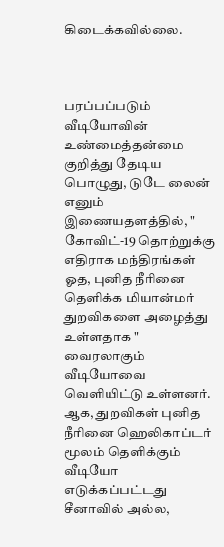கிடைக்கவில்லை.



பரப்பப்படும் வீடியோவின் உண்மைத்தன்மை குறித்து தேடிய பொழுது, டுடே லைன் எனும் இணையதளத்தில், " கோவிட்-19 தொற்றுக்கு எதிராக மந்திரங்கள் ஓத, புனித நீரினை தெளிக்க மியான்மர் துறவிகளை அழைத்து உள்ளதாக " வைரலாகும் வீடியோவை வெளியிட்டு உள்ளனர். ஆக, துறவிகள் புனித நீரினை ஹெலிகாப்டர் மூலம் தெளிக்கும் வீடியோ எடுக்கப்பட்டது சீனாவில் அல்ல,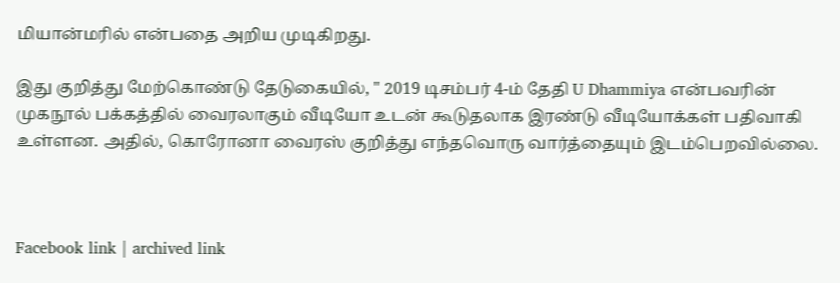மியான்மரில் என்பதை அறிய முடிகிறது.

இது குறித்து மேற்கொண்டு தேடுகையில், " 2019 டிசம்பர் 4-ம் தேதி U Dhammiya என்பவரின் முகநூல் பக்கத்தில் வைரலாகும் வீடியோ உடன் கூடுதலாக இரண்டு வீடியோக்கள் பதிவாகி உள்ளன. அதில், கொரோனா வைரஸ் குறித்து எந்தவொரு வார்த்தையும் இடம்பெறவில்லை.



Facebook link | archived link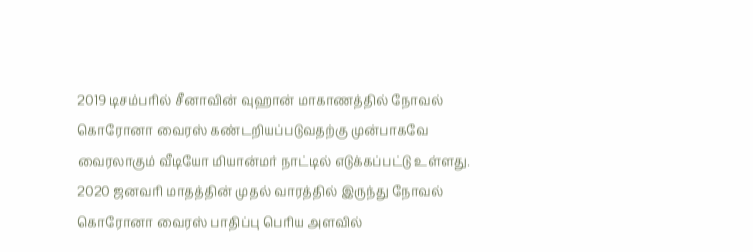2019 டிசம்பரில் சீனாவின் வுஹான் மாகாணத்தில் நோவல் கொரோனா வைரஸ் கண்டறியப்படுவதற்கு முன்பாகவே வைரலாகும் வீடியோ மியான்மர் நாட்டில் எடுக்கப்பட்டு உள்ளது. 2020 ஜனவரி மாதத்தின் முதல் வாரத்தில் இருந்து நோவல் கொரோனா வைரஸ் பாதிப்பு பெரிய அளவில்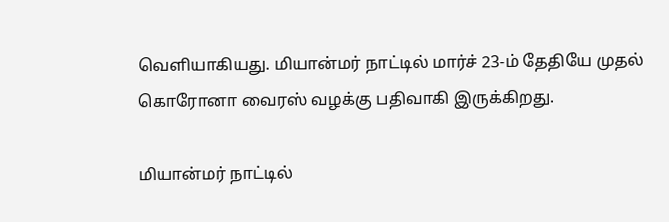வெளியாகியது. மியான்மர் நாட்டில் மார்ச் 23-ம் தேதியே முதல் கொரோனா வைரஸ் வழக்கு பதிவாகி இருக்கிறது.

மியான்மர் நாட்டில்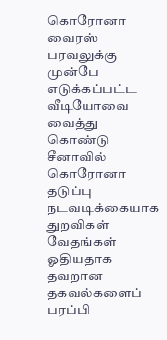கொரோனா வைரஸ் பரவலுக்கு முன்பே எடுக்கப்பட்ட வீடியோவை வைத்து கொண்டு சீனாவில் கொரோனா தடுப்பு நடவடிக்கையாக துறவிகள் வேதங்கள் ஓதியதாக தவறான தகவல்களைப் பரப்பி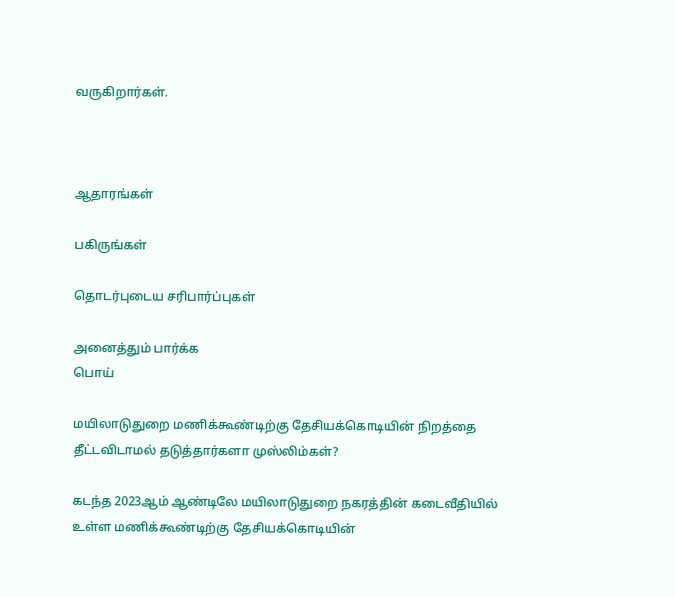வருகிறார்கள்.



ஆதாரங்கள்

பகிருங்கள்

தொடர்புடைய சரிபார்ப்புகள்

அனைத்தும் பார்க்க
பொய்

மயிலாடுதுறை மணிக்கூண்டிற்கு தேசியக்கொடியின் நிறத்தை தீட்டவிடாமல் தடுத்தார்களா முஸ்லிம்கள்?

கடந்த 2023ஆம் ஆண்டிலே மயிலாடுதுறை நகரத்தின் கடைவீதியில் உள்ள மணிக்கூண்டிற்கு தேசியக்கொடியின்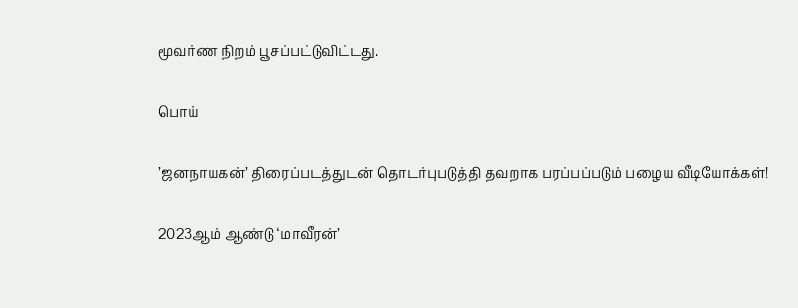மூவர்ண நிறம் பூசப்பட்டுவிட்டது.

பொய்

’ஜனநாயகன்’ திரைப்படத்துடன் தொடர்புபடுத்தி தவறாக பரப்பப்படும் பழைய வீடியோக்கள்!

2023ஆம் ஆண்டு ‘மாவீரன்’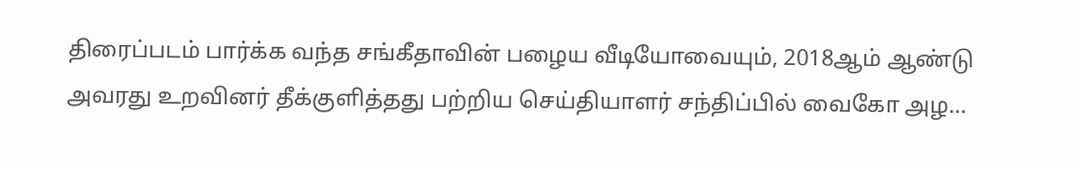திரைப்படம் பார்க்க வந்த சங்கீதாவின் பழைய வீடியோவையும், 2018ஆம் ஆண்டு அவரது உறவினர் தீக்குளித்தது பற்றிய செய்தியாளர் சந்திப்பில் வைகோ அழ…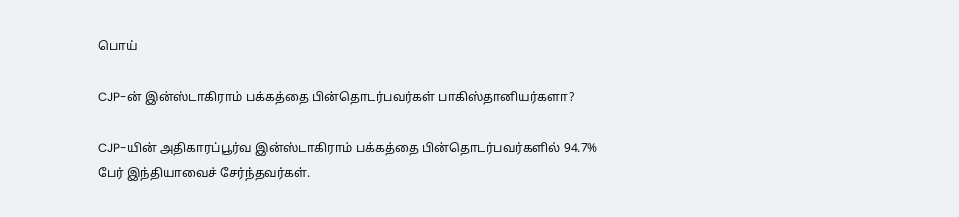பொய்

CJP-ன் இன்ஸ்டாகிராம் பக்கத்தை பின்தொடர்பவர்கள் பாகிஸ்தானியர்களா?

CJP-யின் அதிகாரப்பூர்வ இன்ஸ்டாகிராம் பக்கத்தை பின்தொடர்பவர்களில் 94.7% பேர் இந்தியாவைச் சேர்ந்தவர்கள்.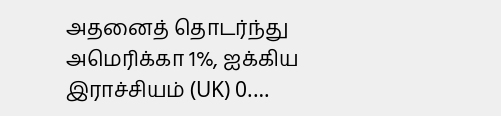அதனைத் தொடர்ந்து அமெரிக்கா 1%, ஐக்கிய இராச்சியம் (UK) 0.…